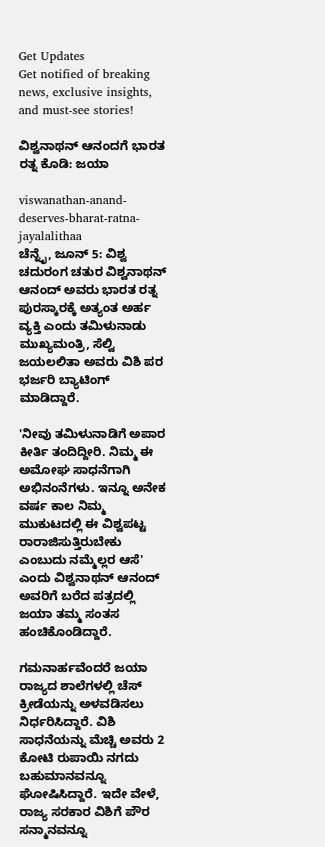Get Updates
Get notified of breaking news, exclusive insights, and must-see stories!

ವಿಶ್ವನಾಥನ್ ಆನಂದಗೆ ಭಾರತ ರತ್ನ ಕೊಡಿ: ಜಯಾ

viswanathan-anand-deserves-bharat-ratna-jayalalithaa
ಚೆನ್ನೈ, ಜೂನ್ 5: ವಿಶ್ವ ಚದುರಂಗ ಚತುರ ವಿಶ್ವನಾಥನ್ ಆನಂದ್ ಅವರು ಭಾರತ ರತ್ನ ಪುರಸ್ಕಾರಕ್ಕೆ ಅತ್ಯಂತ ಅರ್ಹ ವ್ಯಕ್ತಿ ಎಂದು ತಮಿಳುನಾಡು ಮುಖ್ಯಮಂತ್ರಿ, ಸೆಲ್ವಿ ಜಯಲಲಿತಾ ಅವರು ವಿಶಿ ಪರ ಭರ್ಜರಿ ಬ್ಯಾಟಿಂಗ್ ಮಾಡಿದ್ದಾರೆ.

'ನೀವು ತಮಿಳುನಾಡಿಗೆ ಅಪಾರ ಕೀರ್ತಿ ತಂದಿದ್ದೀರಿ. ನಿಮ್ಮ ಈ ಅಮೋಘ ಸಾಧನೆಗಾಗಿ ಅಭಿನಂನೆಗಳು. ಇನ್ನೂ ಅನೇಕ ವರ್ಷ ಕಾಲ ನಿಮ್ಮ ಮುಕುಟದಲ್ಲಿ ಈ ವಿಶ್ವಪಟ್ಟ ರಾರಾಜಿಸುತ್ತಿರುಬೇಕು ಎಂಬುದು ನಮ್ಮೆಲ್ಲರ ಆಸೆ' ಎಂದು ವಿಶ್ವನಾಥನ್ ಆನಂದ್ ಅವರಿಗೆ ಬರೆದ ಪತ್ರದಲ್ಲಿ ಜಯಾ ತಮ್ಮ ಸಂತಸ ಹಂಚಿಕೊಂಡಿದ್ದಾರೆ.

ಗಮನಾರ್ಹವೆಂದರೆ ಜಯಾ ರಾಜ್ಯದ ಶಾಲೆಗಳಲ್ಲಿ ಚೆಸ್ ಕ್ರೀಡೆಯನ್ನು ಅಳವಡಿಸಲು ನಿರ್ಧರಿಸಿದ್ದಾರೆ. ವಿಶಿ ಸಾಧನೆಯನ್ನು ಮೆಚ್ಚಿ ಅವರು 2 ಕೋಟಿ ರುಪಾಯಿ ನಗದು ಬಹುಮಾನವನ್ನೂ ಘೋಷಿಸಿದ್ದಾರೆ. ಇದೇ ವೇಳೆ, ರಾಜ್ಯ ಸರಕಾರ ವಿಶಿಗೆ ಪೌರ ಸನ್ಮಾನವನ್ನೂ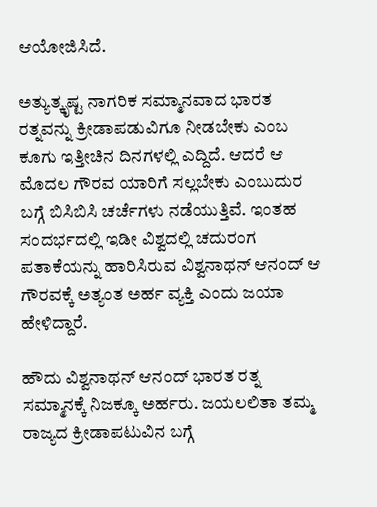ಆಯೋಜಿಸಿದೆ.

ಅತ್ಯುತ್ಕೃಷ್ಟ ನಾಗರಿಕ ಸಮ್ಮಾನವಾದ ಭಾರತ ರತ್ನವನ್ನು ಕ್ರೀಡಾಪಡುವಿಗೂ ನೀಡಬೇಕು ಎಂಬ ಕೂಗು ಇತ್ತೀಚಿನ ದಿನಗಳಲ್ಲಿ ಎದ್ದಿದೆ. ಆದರೆ ಆ ಮೊದಲ ಗೌರವ ಯಾರಿಗೆ ಸಲ್ಲಬೇಕು ಎಂಬುದುರ ಬಗ್ಗೆ ಬಿಸಿಬಿಸಿ ಚರ್ಚೆಗಳು ನಡೆಯುತ್ತಿವೆ. ಇಂತಹ ಸಂದರ್ಭದಲ್ಲಿ ಇಡೀ ವಿಶ್ವದಲ್ಲಿ ಚದುರಂಗ ಪತಾಕೆಯನ್ನು ಹಾರಿಸಿರುವ ವಿಶ್ವನಾಥನ್ ಆನಂದ್ ಆ ಗೌರವಕ್ಕೆ ಅತ್ಯಂತ ಅರ್ಹ ವ್ಯಕ್ತಿ ಎಂದು ಜಯಾ ಹೇಳಿದ್ದಾರೆ.

ಹೌದು ವಿಶ್ವನಾಥನ್ ಆನಂದ್ ಭಾರತ ರತ್ನ ಸಮ್ಮಾನಕ್ಕೆ ನಿಜಕ್ಕೂ ಅರ್ಹರು. ಜಯಲಲಿತಾ ತಮ್ಮ ರಾಜ್ಯದ ಕ್ರೀಡಾಪಟುವಿನ ಬಗ್ಗೆ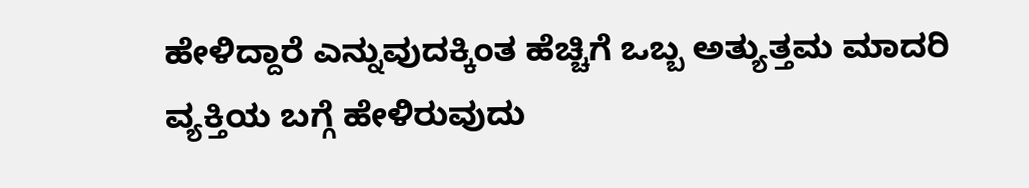ಹೇಳಿದ್ದಾರೆ ಎನ್ನುವುದಕ್ಕಿಂತ ಹೆಚ್ಚಿಗೆ ಒಬ್ಬ ಅತ್ಯುತ್ತಮ ಮಾದರಿ ವ್ಯಕ್ತಿಯ ಬಗ್ಗೆ ಹೇಳಿರುವುದು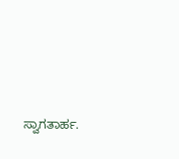ಸ್ವಾಗತಾರ್ಹ.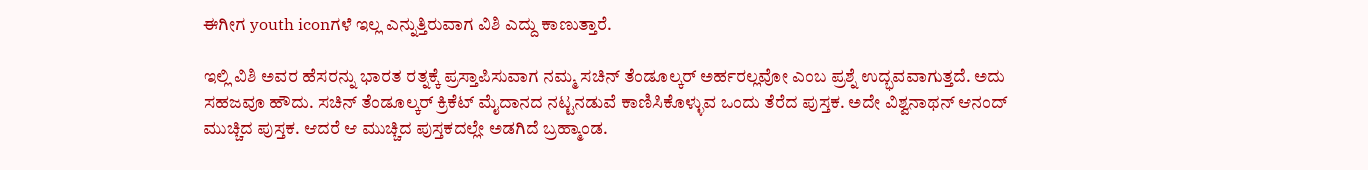ಈಗೀಗ youth iconಗಳೆ ಇಲ್ಲ ಎನ್ನುತ್ತಿರುವಾಗ ವಿಶಿ ಎದ್ದು ಕಾಣುತ್ತಾರೆ.

ಇಲ್ಲಿ ವಿಶಿ ಅವರ ಹೆಸರನ್ನು ಭಾರತ ರತ್ನಕ್ಕೆ ಪ್ರಸ್ತಾಪಿಸುವಾಗ ನಮ್ಮ ಸಚಿನ್ ತೆಂಡೂಲ್ಕರ್ ಅರ್ಹರಲ್ಲವೋ ಎಂಬ ಪ್ರಶ್ನೆ ಉದ್ಭವವಾಗುತ್ತದೆ. ಅದು ಸಹಜವೂ ಹೌದು. ಸಚಿನ್ ತೆಂಡೂಲ್ಕರ್ ಕ್ರಿಕೆಟ್ ಮೈದಾನದ ನಟ್ಟನಡುವೆ ಕಾಣಿಸಿಕೊಳ್ಳುವ ಒಂದು ತೆರೆದ ಪುಸ್ತಕ. ಅದೇ ವಿಶ್ವನಾಥನ್ ಆನಂದ್ ಮುಚ್ಚಿದ ಪುಸ್ತಕ. ಆದರೆ ಆ ಮುಚ್ಚಿದ ಪುಸ್ತಕದಲ್ಲೇ ಅಡಗಿದೆ ಬ್ರಹ್ಮಾಂಡ.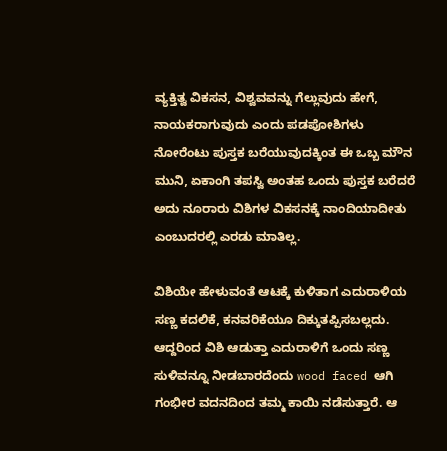ವ್ಯಕ್ತಿತ್ವ ವಿಕಸನ, ವಿಶ್ವವವನ್ನು ಗೆಲ್ಲುವುದು ಹೇಗೆ, ನಾಯಕರಾಗುವುದು ಎಂದು ಪಡಪೋಶಿಗಳು ನೋರೆಂಟು ಪುಸ್ತಕ ಬರೆಯುವುದಕ್ಕಿಂತ ಈ ಒಬ್ಬ ಮೌನ ಮುನಿ, ಏಕಾಂಗಿ ತಪಸ್ವಿ ಅಂತಹ ಒಂದು ಪುಸ್ತಕ ಬರೆದರೆ ಅದು ನೂರಾರು ವಿಶಿಗಳ ವಿಕಸನಕ್ಕೆ ನಾಂದಿಯಾದೀತು ಎಂಬುದರಲ್ಲಿ ಎರಡು ಮಾತಿಲ್ಲ.

ವಿಶಿಯೇ ಹೇಳುವಂತೆ ಆಟಕ್ಕೆ ಕುಳಿತಾಗ ಎದುರಾಳಿಯ ಸಣ್ಣ ಕದಲಿಕೆ, ಕನವರಿಕೆಯೂ ದಿಕ್ಕುತಪ್ಪಿಸಬಲ್ಲದು. ಆದ್ದರಿಂದ ವಿಶಿ ಆಡುತ್ತಾ ಎದುರಾಳಿಗೆ ಒಂದು ಸಣ್ಣ ಸುಳಿವನ್ನೂ ನೀಡಬಾರದೆಂದು wood faced ಆಗಿ ಗಂಭೀರ ವದನದಿಂದ ತಮ್ಮ ಕಾಯಿ ನಡೆಸುತ್ತಾರೆ. ಆ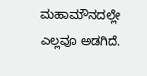ಮಹಾಮೌನದಲ್ಲೇ ಎಲ್ಲವೂ ಅಡಗಿದೆ.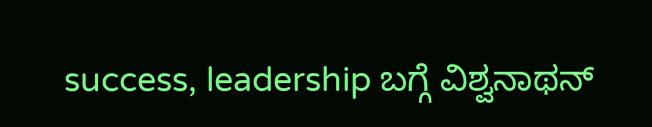success, leadership ಬಗ್ಗೆ ವಿಶ್ವನಾಥನ್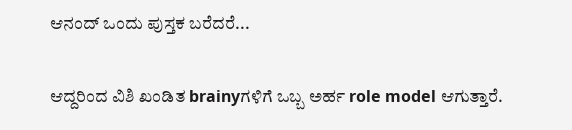ಆನಂದ್ ಒಂದು ಪುಸ್ತಕ ಬರೆದರೆ...

ಆದ್ದರಿಂದ ವಿಶಿ ಖಂಡಿತ brainyಗಳಿಗೆ ಒಬ್ಬ ಅರ್ಹ role model ಆಗುತ್ತಾರೆ.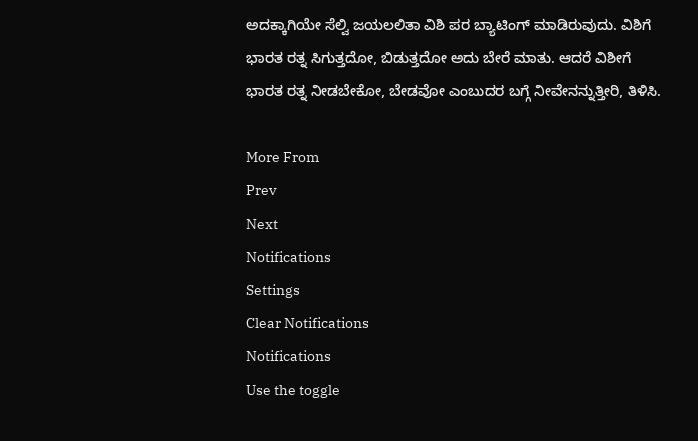ಅದಕ್ಕಾಗಿಯೇ ಸೆಲ್ವಿ ಜಯಲಲಿತಾ ವಿಶಿ ಪರ ಬ್ಯಾಟಿಂಗ್ ಮಾಡಿರುವುದು. ವಿಶಿಗೆ ಭಾರತ ರತ್ನ ಸಿಗುತ್ತದೋ, ಬಿಡುತ್ತದೋ ಅದು ಬೇರೆ ಮಾತು. ಆದರೆ ವಿಶೀಗೆ ಭಾರತ ರತ್ನ ನೀಡಬೇಕೋ, ಬೇಡವೋ ಎಂಬುದರ ಬಗ್ಗೆ ನೀವೇನನ್ನುತ್ತೀರಿ, ತಿಳಿಸಿ.

More From
Prev
Next
Notifications
Settings
Clear Notifications
Notifications
Use the toggle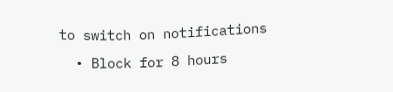to switch on notifications
  • Block for 8 hours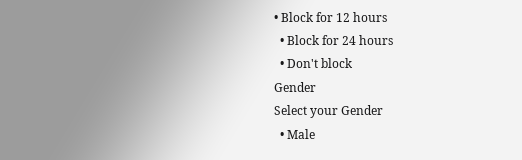• Block for 12 hours
  • Block for 24 hours
  • Don't block
Gender
Select your Gender
  • Male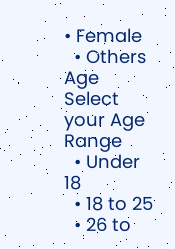• Female
  • Others
Age
Select your Age Range
  • Under 18
  • 18 to 25
  • 26 to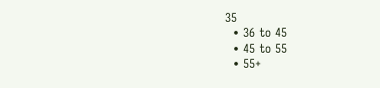35
  • 36 to 45
  • 45 to 55
  • 55+